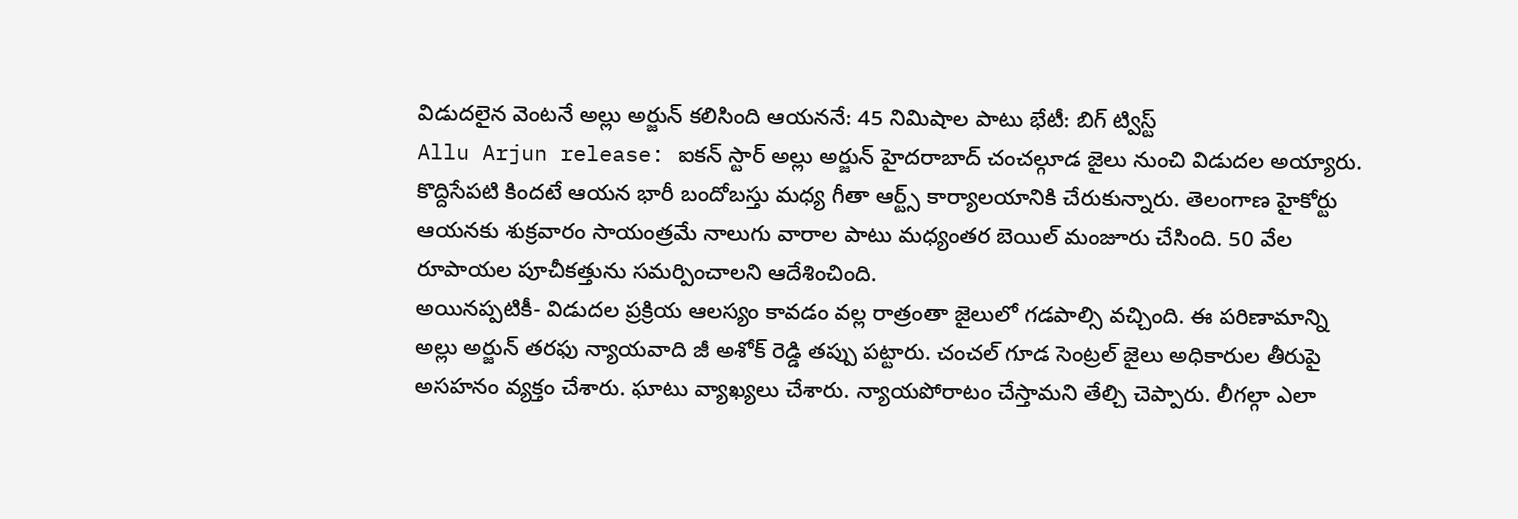విడుదలైన వెంటనే అల్లు అర్జున్ కలిసింది ఆయననే: 45 నిమిషాల పాటు భేటీ: బిగ్ ట్విస్ట్
Allu Arjun release: ఐకన్ స్టార్ అల్లు అర్జున్ హైదరాబాద్ చంచల్గూడ జైలు నుంచి విడుదల అయ్యారు. కొద్దిసేపటి కిందటే ఆయన భారీ బందోబస్తు మధ్య గీతా ఆర్ట్స్ కార్యాలయానికి చేరుకున్నారు. తెలంగాణ హైకోర్టు ఆయనకు శుక్రవారం సాయంత్రమే నాలుగు వారాల పాటు మధ్యంతర బెయిల్ మంజూరు చేసింది. 50 వేల రూపాయల పూచీకత్తును సమర్పించాలని ఆదేశించింది.
అయినప్పటికీ- విడుదల ప్రక్రియ ఆలస్యం కావడం వల్ల రాత్రంతా జైలులో గడపాల్సి వచ్చింది. ఈ పరిణామాన్ని అల్లు అర్జున్ తరఫు న్యాయవాది జీ అశోక్ రెడ్డి తప్పు పట్టారు. చంచల్ గూడ సెంట్రల్ జైలు అధికారుల తీరుపై అసహనం వ్యక్తం చేశారు. ఘాటు వ్యాఖ్యలు చేశారు. న్యాయపోరాటం చేస్తామని తేల్చి చెప్పారు. లీగల్గా ఎలా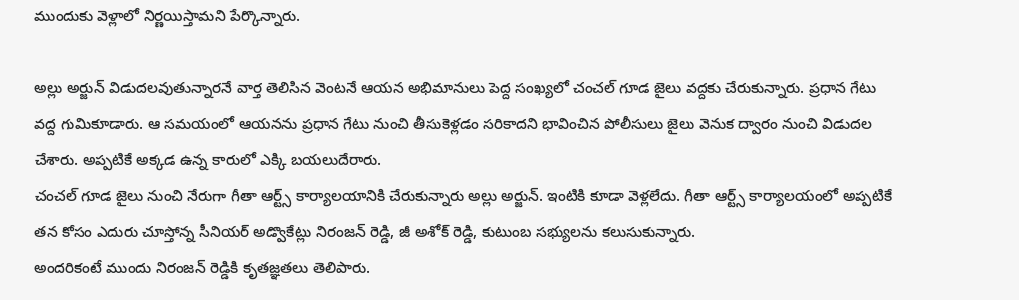ముందుకు వెళ్లాలో నిర్ణయిస్తామని పేర్కొన్నారు.

అల్లు అర్జున్ విడుదలవుతున్నారనే వార్త తెలిసిన వెంటనే ఆయన అభిమానులు పెద్ద సంఖ్యలో చంచల్ గూడ జైలు వద్దకు చేరుకున్నారు. ప్రధాన గేటు వద్ద గుమికూడారు. ఆ సమయంలో ఆయనను ప్రధాన గేటు నుంచి తీసుకెళ్లడం సరికాదని భావించిన పోలీసులు జైలు వెనుక ద్వారం నుంచి విడుదల చేశారు. అప్పటికే అక్కడ ఉన్న కారులో ఎక్కి బయలుదేరారు.
చంచల్ గూడ జైలు నుంచి నేరుగా గీతా ఆర్ట్స్ కార్యాలయానికి చేరుకున్నారు అల్లు అర్జున్. ఇంటికి కూడా వెళ్లలేదు. గీతా ఆర్ట్స్ కార్యాలయంలో అప్పటికే తన కోసం ఎదురు చూస్తోన్న సీనియర్ అడ్వొకేట్లు నిరంజన్ రెడ్డి, జీ అశోక్ రెడ్డి, కుటుంబ సభ్యులను కలుసుకున్నారు.
అందరికంటే ముందు నిరంజన్ రెడ్డికి కృతజ్ఞతలు తెలిపారు.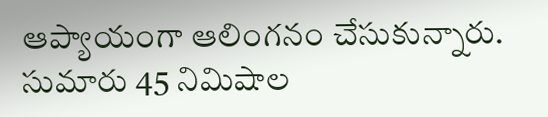ఆప్యాయంగా ఆలింగనం చేసుకున్నారు. సుమారు 45 నిమిషాల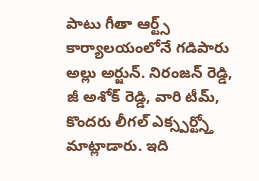పాటు గీతా ఆర్ట్స్ కార్యాలయంలోనే గడిపారు అల్లు అర్జున్. నిరంజన్ రెడ్డి, జీ అశోక్ రెడ్డి, వారి టీమ్, కొందరు లీగల్ ఎక్స్పర్ట్స్తో మాట్లాడారు. ఇది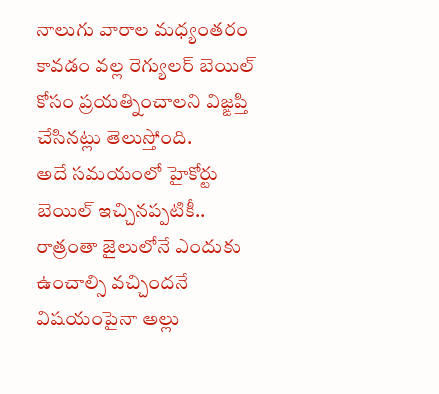నాలుగు వారాల మధ్యంతరం కావడం వల్ల రెగ్యులర్ బెయిల్ కోసం ప్రయత్నించాలని విజ్ఙప్తి చేసినట్లు తెలుస్తోంది.
అదే సమయంలో హైకోర్టు బెయిల్ ఇచ్చినప్పటికీ.. రాత్రంతా జైలులోనే ఎందుకు ఉంచాల్సి వచ్చిందనే విషయంపైనా అల్లు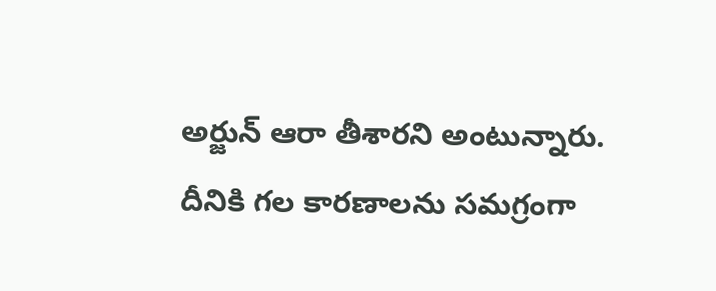అర్జున్ ఆరా తీశారని అంటున్నారు. దీనికి గల కారణాలను సమగ్రంగా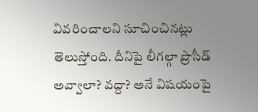వివరించాలని సూచించినట్లు తెలుస్తోంది. దీనిపై లీగల్గా ప్రొసీడ్ అవ్వాలా? వద్దా? అనే విషయంపై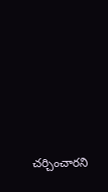చర్చించారని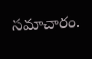సమాచారం.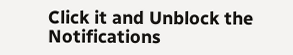Click it and Unblock the Notifications